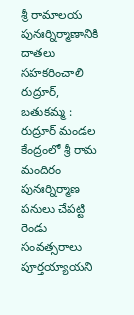శ్రీ రామాలయ పునఃర్నిర్మాణానికి దాతలు సహకరించాలి
రుద్రూర్, బతుకమ్మ : రుద్రూర్ మండల కేంద్రంలో శ్రీ రామ మందిరం పునఃర్నిర్మాణ పనులు చేపట్టి రెండు సంవత్సరాలు పూర్తయ్యాయని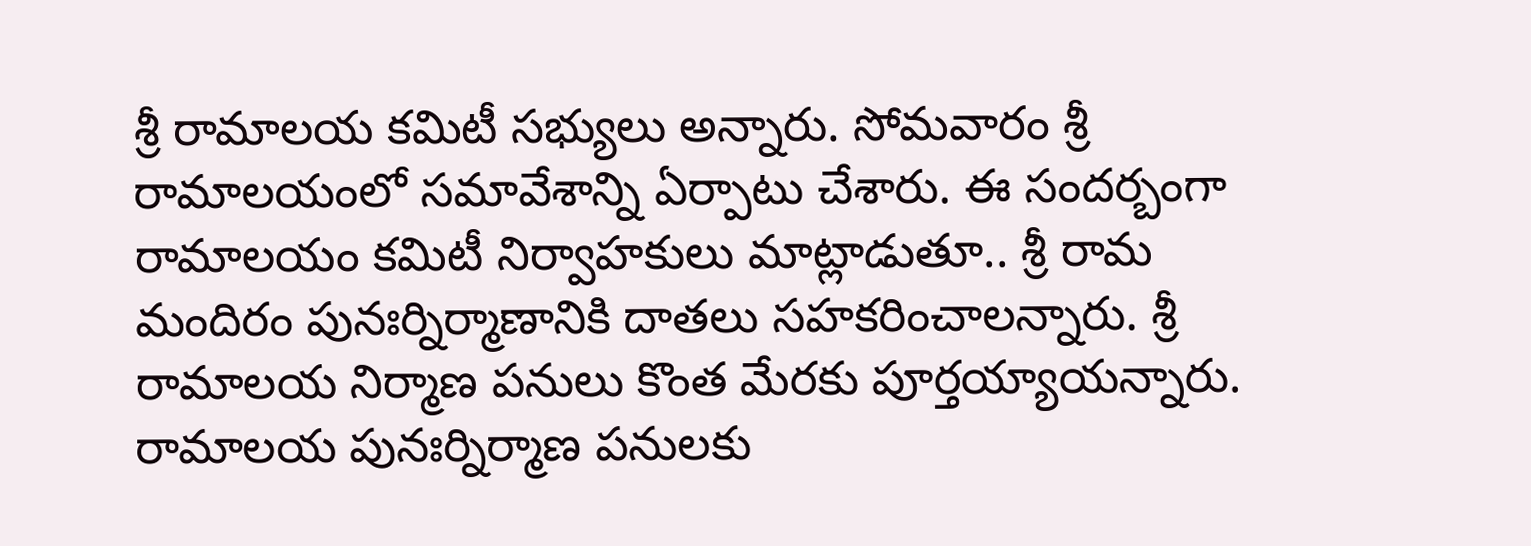శ్రీ రామాలయ కమిటీ సభ్యులు అన్నారు. సోమవారం శ్రీ రామాలయంలో సమావేశాన్ని ఏర్పాటు చేశారు. ఈ సందర్బంగా రామాలయం కమిటీ నిర్వాహకులు మాట్లాడుతూ.. శ్రీ రామ మందిరం పునఃర్నిర్మాణానికి దాతలు సహకరించాలన్నారు. శ్రీ రామాలయ నిర్మాణ పనులు కొంత మేరకు పూర్తయ్యాయన్నారు. రామాలయ పునఃర్నిర్మాణ పనులకు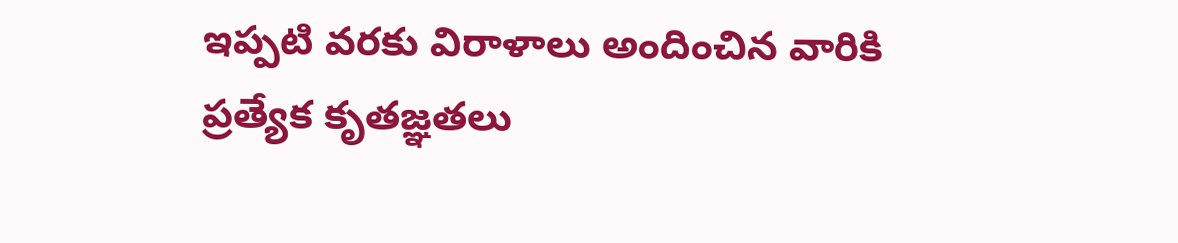ఇప్పటి వరకు విరాళాలు అందించిన వారికి ప్రత్యేక కృతజ్ఞతలు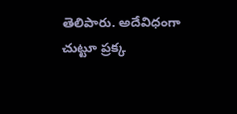తెలిపారు. అదేవిధంగా చుట్టూ ప్రక్క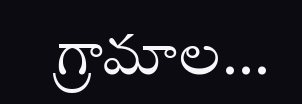గ్రామాల...